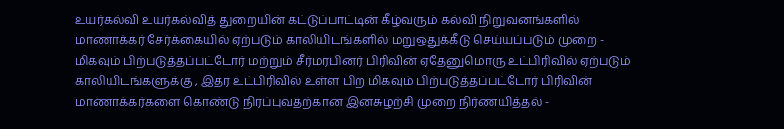உயர்கல்வி உயர்கல்வித் துறையின் கட்டுப்பாட்டின் கீழ்வரும் கல்வி நிறுவனங்களில் மாணாக்கர் சேர்க்கையில் ஏற்படும் காலியிடங்களில் மறுஒதுக்கீடு செய்யப்படும் முறை - மிகவும் பிற்படுத்தப்பட்டோர் மற்றும் சீர்மரபினர் பிரிவின் ஏதேனுமொரு உட்பிரிவில் ஏற்படும் காலியிடங்களுக்கு , இதர உட்பிரிவில் உள்ள பிற மிகவும் பிற்படுத்தப்பட்டோர் பிரிவின் மாணாக்கர்களை கொண்டு நிரப்புவதற்கான இனசுழற்சி முறை நிர்ணயித்தல் -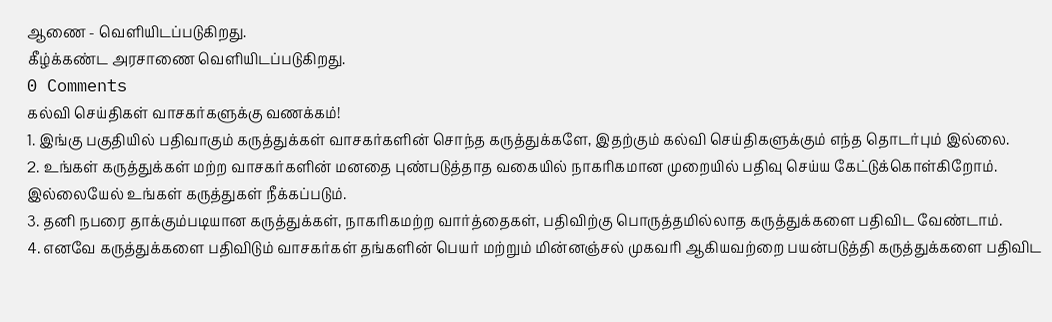ஆணை - வெளியிடப்படுகிறது.
கீழ்க்கண்ட அரசாணை வெளியிடப்படுகிறது.
0 Comments
கல்வி செய்திகள் வாசகர்களுக்கு வணக்கம்!
1. இங்கு பகுதியில் பதிவாகும் கருத்துக்கள் வாசகர்களின் சொந்த கருத்துக்களே, இதற்கும் கல்வி செய்திகளுக்கும் எந்த தொடர்பும் இல்லை.
2. உங்கள் கருத்துக்கள் மற்ற வாசகர்களின் மனதை புண்படுத்தாத வகையில் நாகரிகமான முறையில் பதிவு செய்ய கேட்டுக்கொள்கிறோம். இல்லையேல் உங்கள் கருத்துகள் நீக்கப்படும்.
3. தனி நபரை தாக்கும்படியான கருத்துக்கள், நாகரிகமற்ற வார்த்தைகள், பதிவிற்கு பொருத்தமில்லாத கருத்துக்களை பதிவிட வேண்டாம்.
4. எனவே கருத்துக்களை பதிவிடும் வாசகர்கள் தங்களின் பெயர் மற்றும் மின்னஞ்சல் முகவரி ஆகியவற்றை பயன்படுத்தி கருத்துக்களை பதிவிட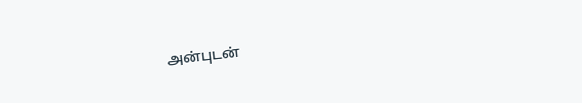அன்புடன்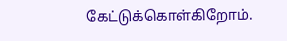கேட்டுக்கொள்கிறோம்.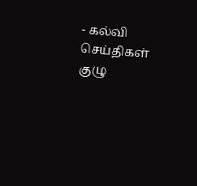- கல்வி செய்திகள் குழு